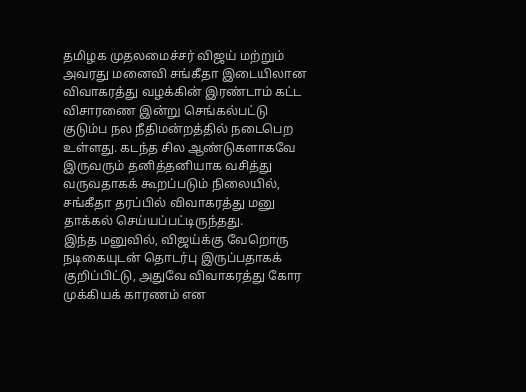தமிழக முதலமைச்சர் விஜய் மற்றும் அவரது மனைவி சங்கீதா இடையிலான விவாகரத்து வழக்கின் இரண்டாம் கட்ட விசாரணை இன்று செங்கல்பட்டு குடும்ப நல நீதிமன்றத்தில் நடைபெற உள்ளது. கடந்த சில ஆண்டுகளாகவே இருவரும் தனித்தனியாக வசித்து வருவதாகக் கூறப்படும் நிலையில், சங்கீதா தரப்பில் விவாகரத்து மனு தாக்கல் செய்யப்பட்டிருந்தது.
இந்த மனுவில், விஜய்க்கு வேறொரு நடிகையுடன் தொடர்பு இருப்பதாகக் குறிப்பிட்டு, அதுவே விவாகரத்து கோர முக்கியக் காரணம் என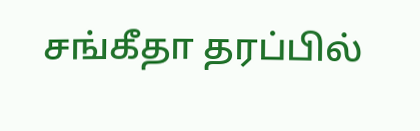சங்கீதா தரப்பில்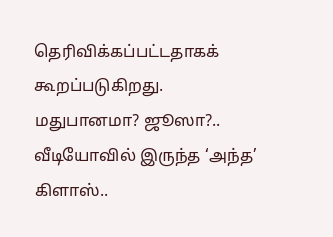தெரிவிக்கப்பட்டதாகக் கூறப்படுகிறது.
மதுபானமா? ஜூஸா?.. வீடியோவில் இருந்த ‘அந்த’ கிளாஸ்..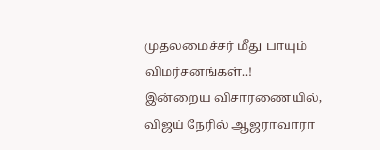முதலமைச்சர் மீது பாயும் விமர்சனங்கள்..!
இன்றைய விசாரணையில், விஜய் நேரில் ஆஜராவாரா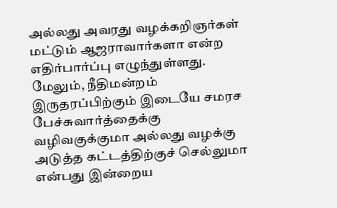அல்லது அவரது வழக்கறிஞர்கள் மட்டும் ஆஜராவார்களா என்ற எதிர்பார்ப்பு எழுந்துள்ளது. மேலும், நீதிமன்றம் இருதரப்பிற்கும் இடையே சமரச பேச்சுவார்த்தைக்கு வழிவகுக்குமா அல்லது வழக்கு அடுத்த கட்டத்திற்குச் செல்லுமா என்பது இன்றைய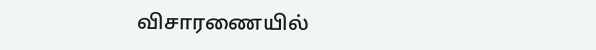விசாரணையில்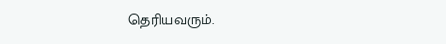தெரியவரும்.